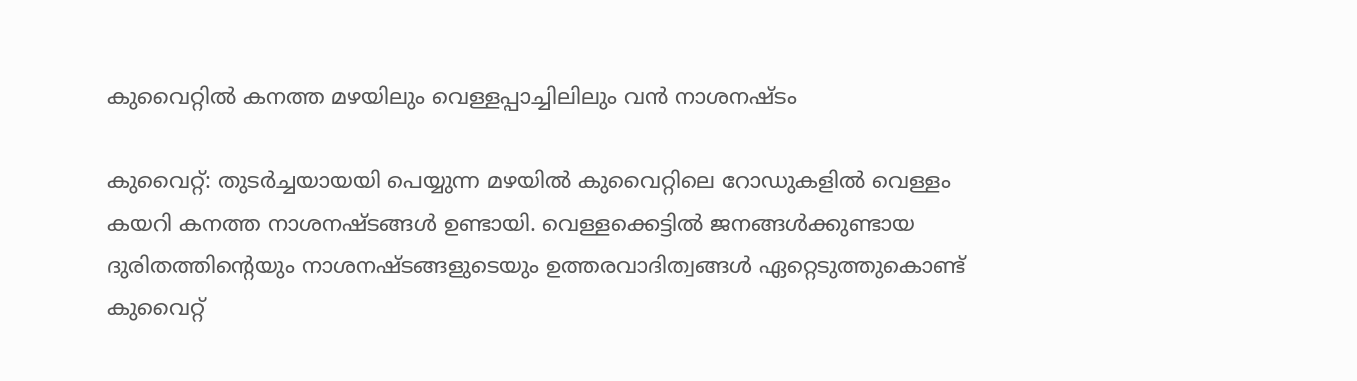കുവൈറ്റിൽ കനത്ത മഴയിലും വെള്ളപ്പാച്ചിലിലും വൻ നാശനഷ്ടം

കുവൈറ്റ്: തുടർച്ചയായയി പെയ്യുന്ന മഴയില്‍ കുവൈറ്റിലെ റോഡുകളിൽ വെള്ളം കയറി കനത്ത നാശനഷ്ടങ്ങൾ ഉണ്ടായി. വെള്ളക്കെട്ടില്‍ ജനങ്ങള്‍ക്കുണ്ടായ ദുരിതത്തിന്റെയും നാശനഷ്ടങ്ങളുടെയും ഉത്തരവാദിത്വങ്ങള്‍ ഏറ്റെടുത്തുകൊണ്ട് കുവൈറ്റ്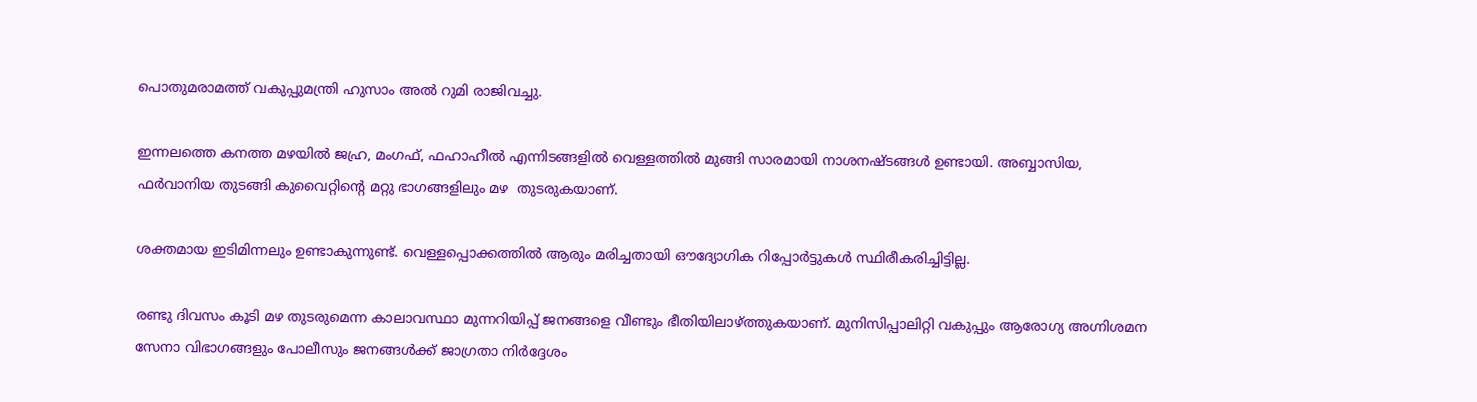പൊതുമരാമത്ത് വകുപ്പുമന്ത്രി ഹുസാം അല്‍ റുമി രാജിവച്ചു.

ഇന്നലത്തെ കനത്ത മഴയില്‍ ജഹ്ര, മംഗഫ്, ഫഹാഹീൽ എന്നിടങ്ങളിൽ വെള്ളത്തില്‍ മുങ്ങി സാരമായി നാശനഷ്ടങ്ങൾ ഉണ്ടായി. അബ്ബാസിയ, ഫർവാനിയ തുടങ്ങി കുവൈറ്റിന്റെ മറ്റു ഭാഗങ്ങളിലും മഴ  തുടരുകയാണ്.

ശക്തമായ ഇടിമിന്നലും ഉണ്ടാകുന്നുണ്ട്. വെള്ളപ്പൊക്കത്തില്‍ ആരും മരിച്ചതായി ഔദ്യോഗിക റിപ്പോര്‍ട്ടുകള്‍ സ്ഥിരീകരിച്ചിട്ടില്ല.

രണ്ടു ദിവസം കൂടി മഴ തുടരുമെന്ന കാലാവസ്ഥാ മുന്നറിയിപ്പ് ജനങ്ങളെ വീണ്ടും ഭീതിയിലാഴ്ത്തുകയാണ്. മുനിസിപ്പാലിറ്റി വകുപ്പും ആരോഗ്യ അഗ്നിശമന സേനാ വിഭാഗങ്ങളും പോലീസും ജനങ്ങള്‍ക്ക് ജാഗ്രതാ നിര്‍ദ്ദേശം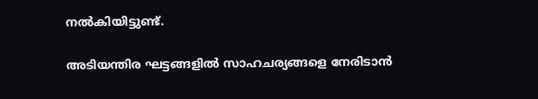നല്‍കിയിട്ടുണ്ട്.

അടിയന്തിര ഘട്ടങ്ങളിൽ സാഹചര്യങ്ങളെ നേരിടാന്‍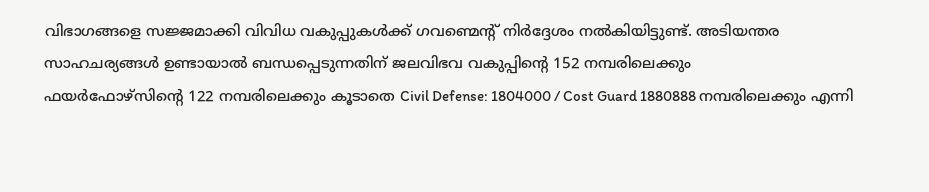വിഭാഗങ്ങളെ സജ്ജമാക്കി വിവിധ വകുപ്പുകള്‍ക്ക് ഗവണ്മെന്റ് നിര്‍ദ്ദേശം നല്‍കിയിട്ടുണ്ട്. അടിയന്തര സാഹചര്യങ്ങള്‍ ഉണ്ടായാല്‍ ബന്ധപ്പെടുന്നതിന് ജലവിഭവ വകുപ്പിന്റെ 152 നമ്പരിലെക്കും
ഫയര്‍ഫോഴ്സിന്റെ 122 നമ്പരിലെക്കും കൂടാതെ Civil Defense: 1804000 / Cost Guard 1880888 നമ്പരിലെക്കും എന്നി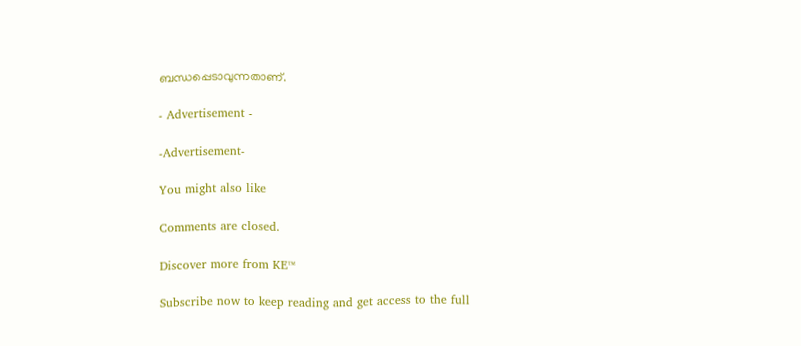ബന്ധപ്പെടാവുന്നതാണ്.

- Advertisement -

-Advertisement-

You might also like

Comments are closed.

Discover more from KE™

Subscribe now to keep reading and get access to the full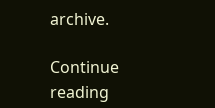archive.

Continue reading